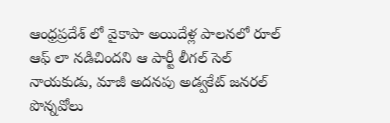ఆంధ్రప్రదేశ్ లో వైకాపా అయిదేళ్ల పాలనలో రూల్ ఆఫ్ లా నడిచిందని ఆ పార్టీ లీగల్ సెల్ నాయకుడు, మాజీ అదనపు అడ్వకేట్ జనరల్ పొన్నవోలు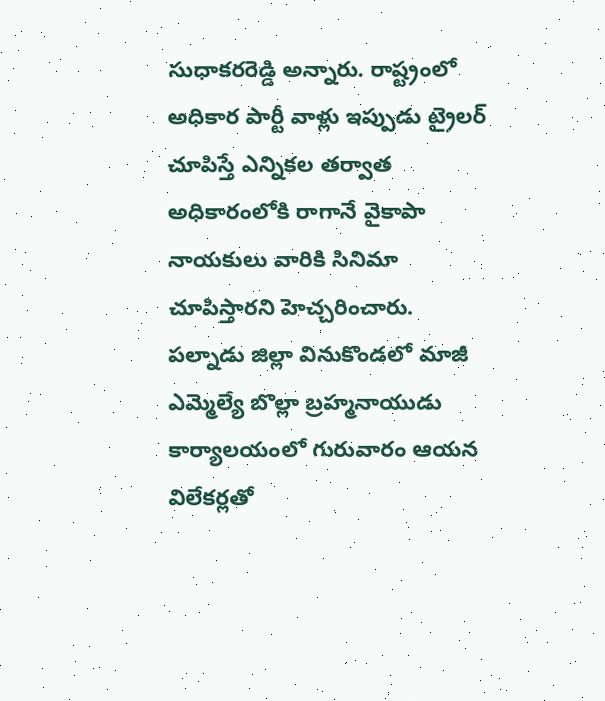సుధాకరరెడ్డి అన్నారు. రాష్ట్రంలో అధికార పార్టీ వాళ్లు ఇప్పుడు ట్రైలర్ చూపిస్తే ఎన్నికల తర్వాత అధికారంలోకి రాగానే వైకాపా నాయకులు వారికి సినిమా చూపిస్తారని హెచ్చరించారు. పల్నాడు జిల్లా వినుకొండలో మాజీ ఎమ్మెల్యే బొల్లా బ్రహ్మనాయుడు కార్యాలయంలో గురువారం ఆయన విలేకర్లతో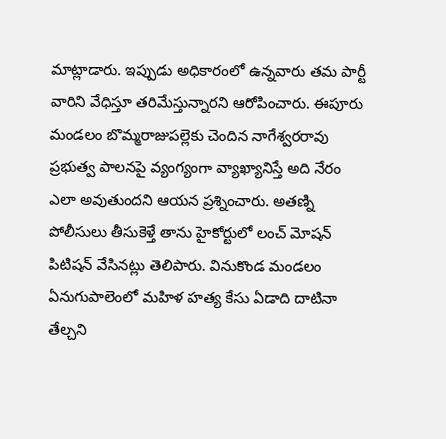మాట్లాడారు. ఇప్పుడు అధికారంలో ఉన్నవారు తమ పార్టీ వారిని వేధిస్తూ తరిమేస్తున్నారని ఆరోపించారు. ఈపూరు మండలం బొమ్మరాజుపల్లెకు చెందిన నాగేశ్వరరావు ప్రభుత్వ పాలనపై వ్యంగ్యంగా వ్యాఖ్యానిస్తే అది నేరం ఎలా అవుతుందని ఆయన ప్రశ్నించారు. అతణ్ని పోలీసులు తీసుకెళ్తే తాను హైకోర్టులో లంచ్ మోషన్ పిటిషన్ వేసినట్లు తెలిపారు. వినుకొండ మండలం ఏనుగుపాలెంలో మహిళ హత్య కేసు ఏడాది దాటినా తేల్చని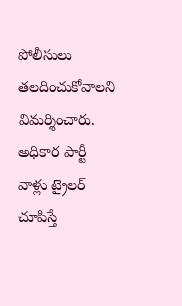పోలీసులు తలదించుకోవాలని విమర్శించారు.
అధికార పార్టీ వాళ్లు ట్రైలర్ చూపిస్తే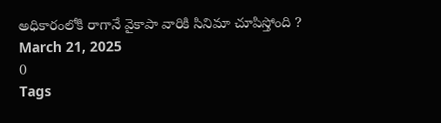అధికారంలోకి రాగానే వైకాపా వారికి సినిమా చూపిస్తోంది ?
March 21, 2025
0
Tags